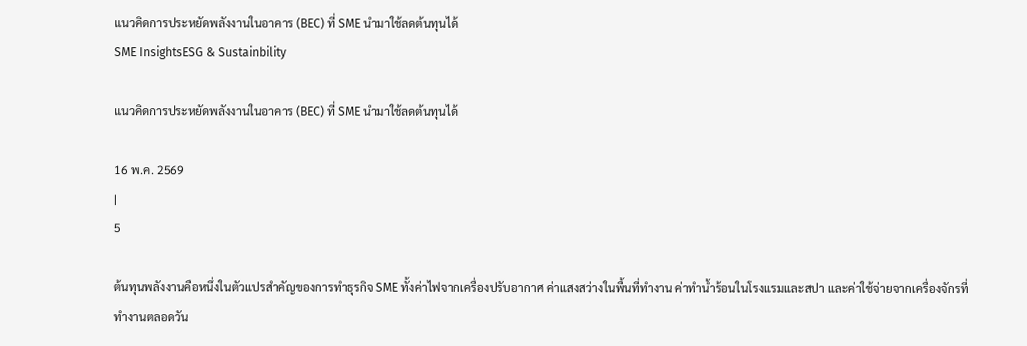แนวคิดการประหยัดพลังงานในอาคาร (BEC) ที่ SME นำมาใช้ลดต้นทุนได้
SME InsightsESG & Sustainbility

แนวคิดการประหยัดพลังงานในอาคาร (BEC) ที่ SME นำมาใช้ลดต้นทุนได้

16 พ.ค. 2569
|
5

ต้นทุนพลังงานคือหนึ่งในตัวแปรสำคัญของการทำธุรกิจ SME ทั้งค่าไฟจากเครื่องปรับอากาศ ค่าแสงสว่างในพื้นที่ทำงาน ค่าทำน้ำร้อนในโรงแรมและสปา และค่าใช้จ่ายจากเครื่องจักรที่ทำงานตลอดวัน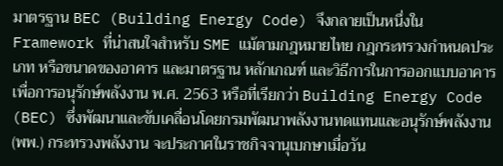มาตรฐาน BEC (Building Energy Code) จึงกลายเป็นหนึ่งใน Framework ที่น่าสนใจสำหรับ SME แม้ตามกฎหมายไทย กฎกระทรวงกำหนดประเภท หรือขนาดของอาคาร และมาตรฐาน หลักเกณฑ์ และวิธีการในการออกแบบอาคารเพื่อการอนุรักษ์พลังงาน พ.ศ. 2563 หรือที่เรียกว่า Building Energy Code (BEC) ซึ่งพัฒนาและขับเคลื่อนโดยกรมพัฒนาพลังงานทดแทนและอนุรักษ์พลังงาน (พพ.) กระทรวงพลังงาน จะประกาศในราชกิจจานุเบกษาเมื่อวัน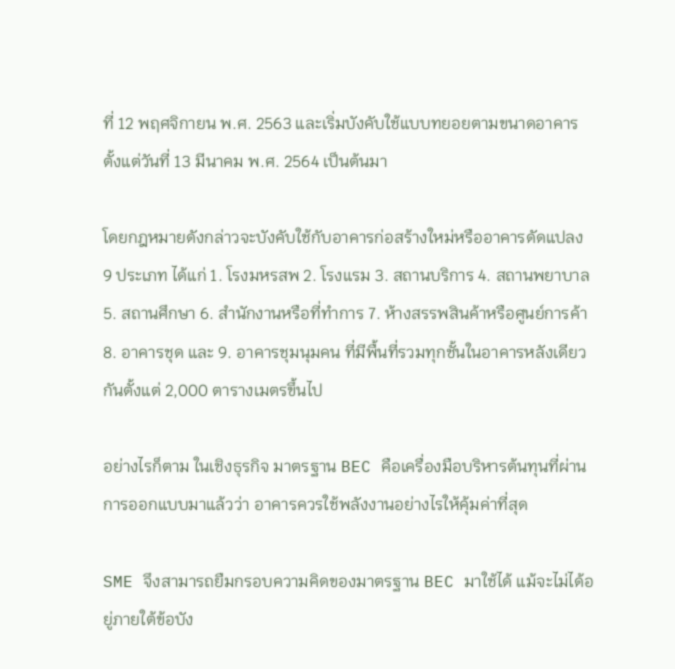ที่ 12 พฤศจิกายน พ.ศ. 2563 และเริ่มบังคับใช้แบบทยอยตามขนาดอาคาร ตั้งแต่วันที่ 13 มีนาคม พ.ศ. 2564 เป็นต้นมา

โดยกฎหมายดังกล่าวจะบังคับใช้กับอาคารก่อสร้างใหม่หรืออาคารดัดแปลง 9 ประเภท ได้แก่ 1. โรงมหรสพ 2. โรงแรม 3. สถานบริการ 4. สถานพยาบาล 5. สถานศึกษา 6. สำนักงานหรือที่ทำการ 7. ห้างสรรพสินค้าหรือศูนย์การค้า 8. อาคารชุด และ 9. อาคารชุมนุมคน ที่มีพื้นที่รวมทุกชั้นในอาคารหลังเดียวกันตั้งแต่ 2,000 ตารางเมตรขึ้นไป

อย่างไรก็ตาม ในเชิงธุรกิจ มาตรฐาน BEC คือเครื่องมือบริหารต้นทุนที่ผ่านการออกแบบมาแล้วว่า อาคารควรใช้พลังงานอย่างไรให้คุ้มค่าที่สุด

SME จึงสามารถยืมกรอบความคิดของมาตรฐาน BEC มาใช้ได้ แม้จะไม่ได้อยู่ภายใต้ข้อบัง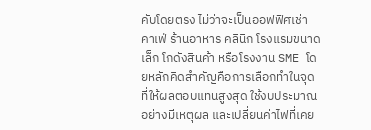คับโดยตรง ไม่ว่าจะเป็นออฟฟิศเช่า คาเฟ่ ร้านอาหาร คลินิก โรงแรมขนาดเล็ก โกดังสินค้า หรือโรงงาน SME โดยหลักคิดสำคัญคือการเลือกทำในจุดที่ให้ผลตอบแทนสูงสุด ใช้งบประมาณอย่างมีเหตุผล และเปลี่ยนค่าไฟที่เคย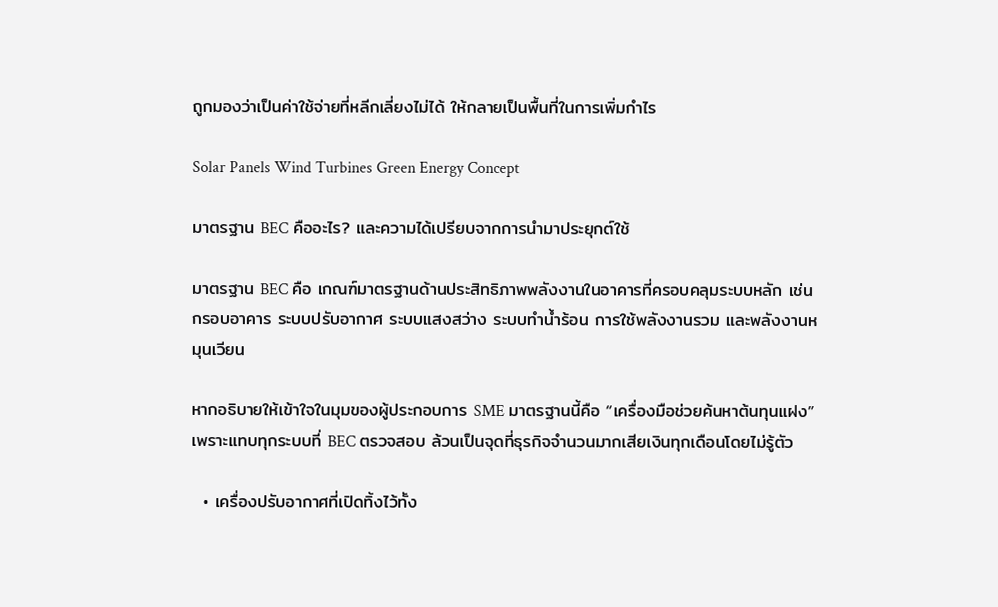ถูกมองว่าเป็นค่าใช้จ่ายที่หลีกเลี่ยงไม่ได้ ให้กลายเป็นพื้นที่ในการเพิ่มกำไร

Solar Panels Wind Turbines Green Energy Concept

มาตรฐาน BEC คืออะไร? และความได้เปรียบจากการนำมาประยุกต์ใช้

มาตรฐาน BEC คือ เกณฑ์มาตรฐานด้านประสิทธิภาพพลังงานในอาคารที่ครอบคลุมระบบหลัก เช่น กรอบอาคาร ระบบปรับอากาศ ระบบแสงสว่าง ระบบทำน้ำร้อน การใช้พลังงานรวม และพลังงานหมุนเวียน

หากอธิบายให้เข้าใจในมุมของผู้ประกอบการ SME มาตรฐานนี้คือ “เครื่องมือช่วยค้นหาต้นทุนแฝง” เพราะแทบทุกระบบที่ BEC ตรวจสอบ ล้วนเป็นจุดที่ธุรกิจจำนวนมากเสียเงินทุกเดือนโดยไม่รู้ตัว

  • เครื่องปรับอากาศที่เปิดทิ้งไว้ทั้ง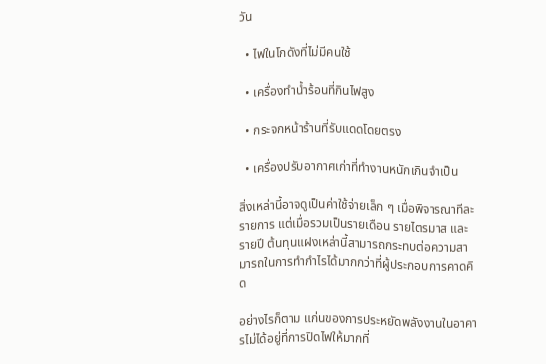วัน

  • ไฟในโกดังที่ไม่มีคนใช้

  • เครื่องทำน้ำร้อนที่กินไฟสูง

  • กระจกหน้าร้านที่รับแดดโดยตรง

  • เครื่องปรับอากาศเก่าที่ทำงานหนักเกินจำเป็น

สิ่งเหล่านี้อาจดูเป็นค่าใช้จ่ายเล็ก ๆ เมื่อพิจารณาทีละรายการ แต่เมื่อรวมเป็นรายเดือน รายไตรมาส และรายปี ต้นทุนแฝงเหล่านี้สามารถกระทบต่อความสามารถในการทำกำไรได้มากกว่าที่ผู้ประกอบการคาดคิด

อย่างไรก็ตาม แก่นของการประหยัดพลังงานในอาคารไม่ได้อยู่ที่การปิดไฟให้มากที่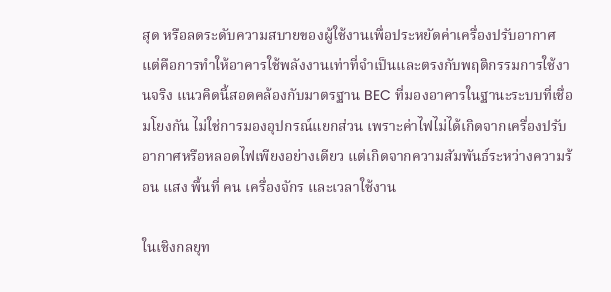สุด หรือลดระดับความสบายของผู้ใช้งานเพื่อประหยัดค่าเครื่องปรับอากาศ แต่คือการทำให้อาคารใช้พลังงานเท่าที่จำเป็นและตรงกับพฤติกรรมการใช้งานจริง แนวคิดนี้สอดคล้องกับมาตรฐาน BEC ที่มองอาคารในฐานะระบบที่เชื่อมโยงกัน ไม่ใช่การมองอุปกรณ์แยกส่วน เพราะค่าไฟไม่ได้เกิดจากเครื่องปรับอากาศหรือหลอดไฟเพียงอย่างเดียว แต่เกิดจากความสัมพันธ์ระหว่างความร้อน แสง พื้นที่ คน เครื่องจักร และเวลาใช้งาน

ในเชิงกลยุท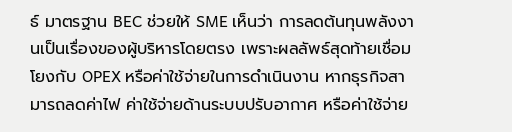ธ์ มาตรฐาน BEC ช่วยให้ SME เห็นว่า การลดต้นทุนพลังงานเป็นเรื่องของผู้บริหารโดยตรง เพราะผลลัพธ์สุดท้ายเชื่อมโยงกับ OPEX หรือค่าใช้จ่ายในการดำเนินงาน หากธุรกิจสามารถลดค่าไฟ ค่าใช้จ่ายด้านระบบปรับอากาศ หรือค่าใช้จ่าย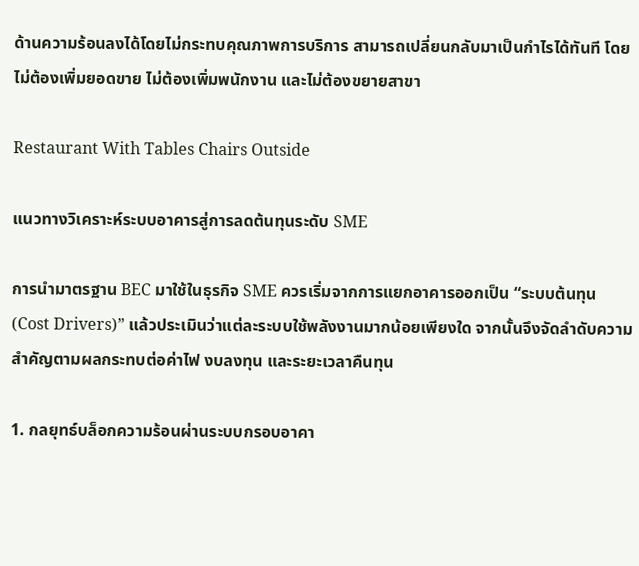ด้านความร้อนลงได้โดยไม่กระทบคุณภาพการบริการ สามารถเปลี่ยนกลับมาเป็นกำไรได้ทันที โดยไม่ต้องเพิ่มยอดขาย ไม่ต้องเพิ่มพนักงาน และไม่ต้องขยายสาขา

Restaurant With Tables Chairs Outside

แนวทางวิเคราะห์ระบบอาคารสู่การลดต้นทุนระดับ SME

การนำมาตรฐาน BEC มาใช้ในธุรกิจ SME ควรเริ่มจากการแยกอาคารออกเป็น “ระบบต้นทุน (Cost Drivers)” แล้วประเมินว่าแต่ละระบบใช้พลังงานมากน้อยเพียงใด จากนั้นจึงจัดลำดับความสำคัญตามผลกระทบต่อค่าไฟ งบลงทุน และระยะเวลาคืนทุน

1. กลยุทธ์บล็อกความร้อนผ่านระบบกรอบอาคา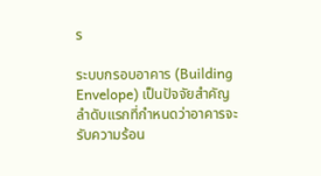ร

ระบบกรอบอาคาร (Building Envelope) เป็นปัจจัยสำคัญลำดับแรกที่กำหนดว่าอาคารจะรับความร้อน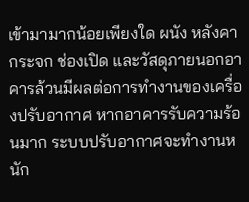เข้ามามากน้อยเพียงใด ผนัง หลังคา กระจก ช่องเปิด และวัสดุภายนอกอาคารล้วนมีผลต่อการทำงานของเครื่องปรับอากาศ หากอาคารรับความร้อนมาก ระบบปรับอากาศจะทำงานหนัก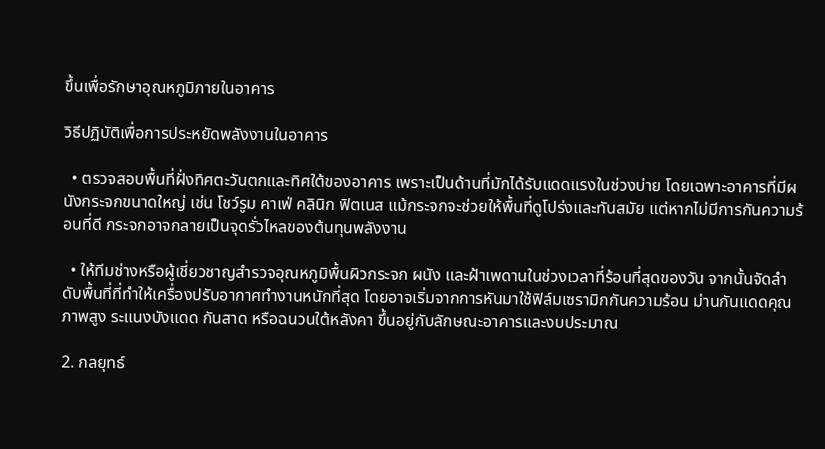ขึ้นเพื่อรักษาอุณหภูมิภายในอาคาร

วิธีปฏิบัติเพื่อการประหยัดพลังงานในอาคาร

  • ตรวจสอบพื้นที่ฝั่งทิศตะวันตกและทิศใต้ของอาคาร เพราะเป็นด้านที่มักได้รับแดดแรงในช่วงบ่าย โดยเฉพาะอาคารที่มีผนังกระจกขนาดใหญ่ เช่น โชว์รูม คาเฟ่ คลินิก ฟิตเนส แม้กระจกจะช่วยให้พื้นที่ดูโปร่งและทันสมัย แต่หากไม่มีการกันความร้อนที่ดี กระจกอาจกลายเป็นจุดรั่วไหลของต้นทุนพลังงาน

  • ให้ทีมช่างหรือผู้เชี่ยวชาญสำรวจอุณหภูมิพื้นผิวกระจก ผนัง และฝ้าเพดานในช่วงเวลาที่ร้อนที่สุดของวัน จากนั้นจัดลำดับพื้นที่ที่ทำให้เครื่องปรับอากาศทำงานหนักที่สุด โดยอาจเริ่มจากการหันมาใช้ฟิล์มเซรามิกกันความร้อน ม่านกันแดดคุณภาพสูง ระแนงบังแดด กันสาด หรือฉนวนใต้หลังคา ขึ้นอยู่กับลักษณะอาคารและงบประมาณ

2. กลยุทธ์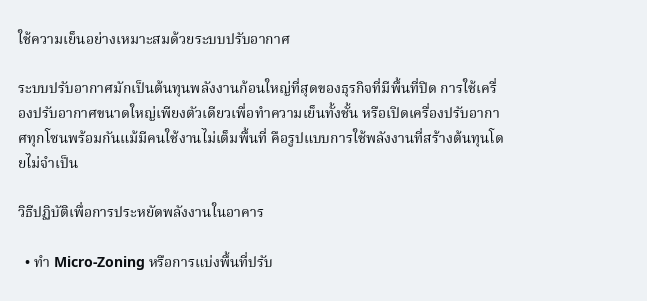ใช้ความเย็นอย่างเหมาะสมด้วยระบบปรับอากาศ

ระบบปรับอากาศมักเป็นต้นทุนพลังงานก้อนใหญ่ที่สุดของธุรกิจที่มีพื้นที่ปิด การใช้เครื่องปรับอากาศขนาดใหญ่เพียงตัวเดียวเพื่อทำความเย็นทั้งชั้น หรือเปิดเครื่องปรับอากาศทุกโซนพร้อมกันแม้มีคนใช้งานไม่เต็มพื้นที่ คือรูปแบบการใช้พลังงานที่สร้างต้นทุนโดยไม่จำเป็น

วิธีปฏิบัติเพื่อการประหยัดพลังงานในอาคาร

  • ทำ Micro-Zoning หรือการแบ่งพื้นที่ปรับ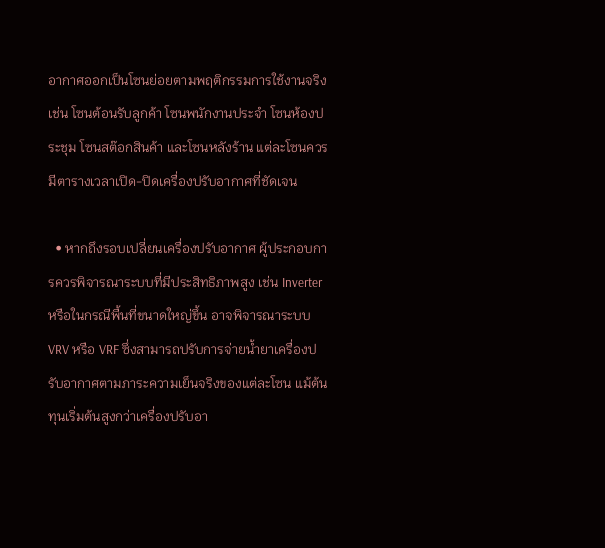อากาศออกเป็นโซนย่อยตามพฤติกรรมการใช้งานจริง เช่น โซนต้อนรับลูกค้า โซนพนักงานประจำ โซนห้องประชุม โซนสต๊อกสินค้า และโซนหลังร้าน แต่ละโซนควรมีตารางเวลาเปิด-ปิดเครื่องปรับอากาศที่ชัดเจน

  • หากถึงรอบเปลี่ยนเครื่องปรับอากาศ ผู้ประกอบการควรพิจารณาระบบที่มีประสิทธิภาพสูง เช่น Inverter หรือในกรณีพื้นที่ขนาดใหญ่ขึ้น อาจพิจารณาระบบ VRV หรือ VRF ซึ่งสามารถปรับการจ่ายน้ำยาเครื่องปรับอากาศตามภาระความเย็นจริงของแต่ละโซน แม้ต้นทุนเริ่มต้นสูงกว่าเครื่องปรับอา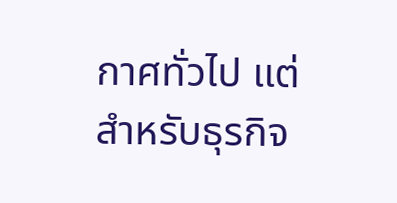กาศทั่วไป แต่สำหรับธุรกิจ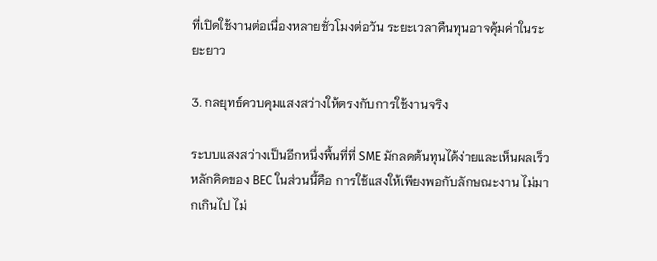ที่เปิดใช้งานต่อเนื่องหลายชั่วโมงต่อวัน ระยะเวลาคืนทุนอาจคุ้มค่าในระยะยาว

3. กลยุทธ์ควบคุมแสงสว่างให้ตรงกับการใช้งานจริง

ระบบแสงสว่างเป็นอีกหนึ่งพื้นที่ที่ SME มักลดต้นทุนได้ง่ายและเห็นผลเร็ว หลักคิดของ BEC ในส่วนนี้คือ การใช้แสงให้เพียงพอกับลักษณะงาน ไม่มากเกินไป ไม่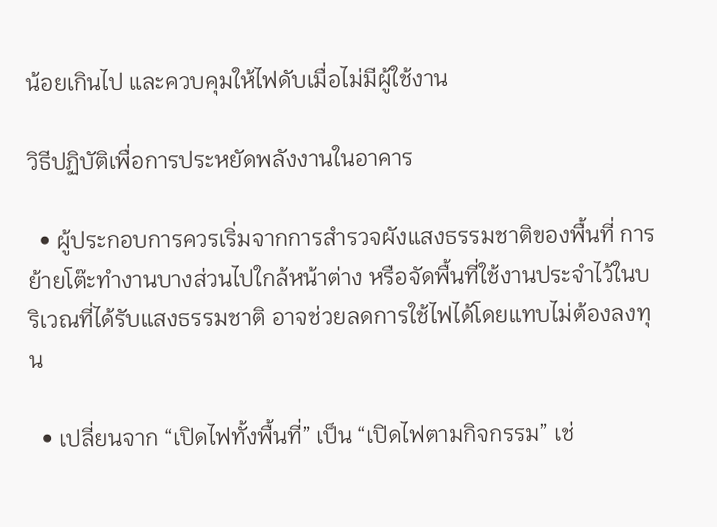น้อยเกินไป และควบคุมให้ไฟดับเมื่อไม่มีผู้ใช้งาน

วิธีปฏิบัติเพื่อการประหยัดพลังงานในอาคาร

  • ผู้ประกอบการควรเริ่มจากการสำรวจผังแสงธรรมชาติของพื้นที่ การย้ายโต๊ะทำงานบางส่วนไปใกล้หน้าต่าง หรือจัดพื้นที่ใช้งานประจำไว้ในบริเวณที่ได้รับแสงธรรมชาติ อาจช่วยลดการใช้ไฟได้โดยแทบไม่ต้องลงทุน

  • เปลี่ยนจาก “เปิดไฟทั้งพื้นที่” เป็น “เปิดไฟตามกิจกรรม” เช่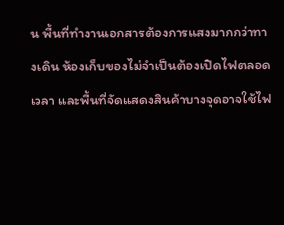น พื้นที่ทำงานเอกสารต้องการแสงมากกว่าทางเดิน ห้องเก็บของไม่จำเป็นต้องเปิดไฟตลอดเวลา และพื้นที่จัดแสดงสินค้าบางจุดอาจใช้ไฟ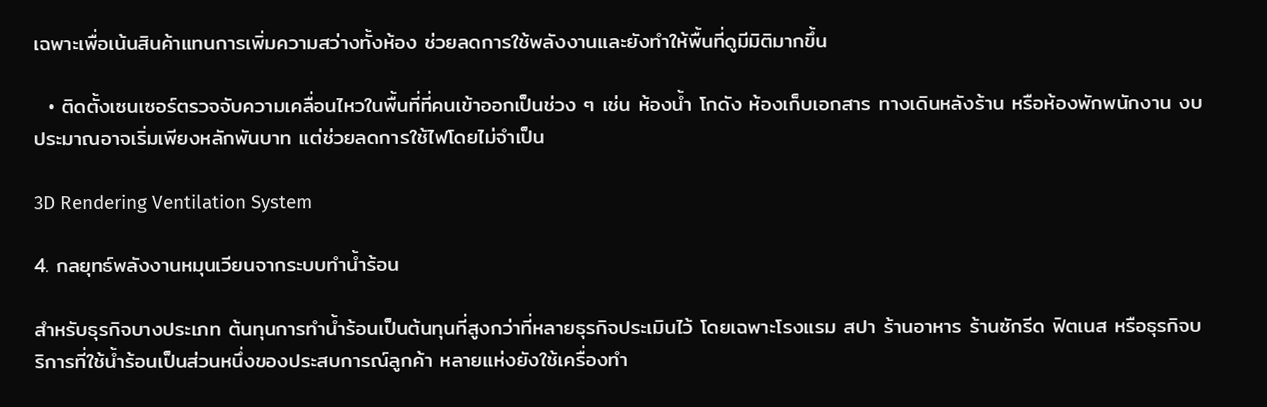เฉพาะเพื่อเน้นสินค้าแทนการเพิ่มความสว่างทั้งห้อง ช่วยลดการใช้พลังงานและยังทำให้พื้นที่ดูมีมิติมากขึ้น

  • ติดตั้งเซนเซอร์ตรวจจับความเคลื่อนไหวในพื้นที่ที่คนเข้าออกเป็นช่วง ๆ เช่น ห้องน้ำ โกดัง ห้องเก็บเอกสาร ทางเดินหลังร้าน หรือห้องพักพนักงาน งบประมาณอาจเริ่มเพียงหลักพันบาท แต่ช่วยลดการใช้ไฟโดยไม่จำเป็น

3D Rendering Ventilation System

4. กลยุทธ์พลังงานหมุนเวียนจากระบบทำน้ำร้อน

สำหรับธุรกิจบางประเภท ต้นทุนการทำน้ำร้อนเป็นต้นทุนที่สูงกว่าที่หลายธุรกิจประเมินไว้ โดยเฉพาะโรงแรม สปา ร้านอาหาร ร้านซักรีด ฟิตเนส หรือธุรกิจบริการที่ใช้น้ำร้อนเป็นส่วนหนึ่งของประสบการณ์ลูกค้า หลายแห่งยังใช้เครื่องทำ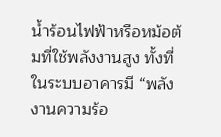น้ำร้อนไฟฟ้าหรือหม้อต้มที่ใช้พลังงานสูง ทั้งที่ในระบบอาคารมี “พลังงานความร้อ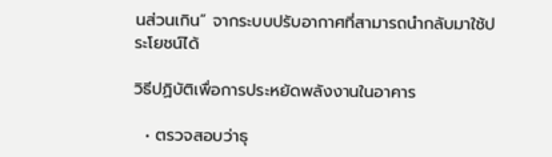นส่วนเกิน” จากระบบปรับอากาศที่สามารถนำกลับมาใช้ประโยชน์ได้

วิธีปฏิบัติเพื่อการประหยัดพลังงานในอาคาร

  • ตรวจสอบว่าธุ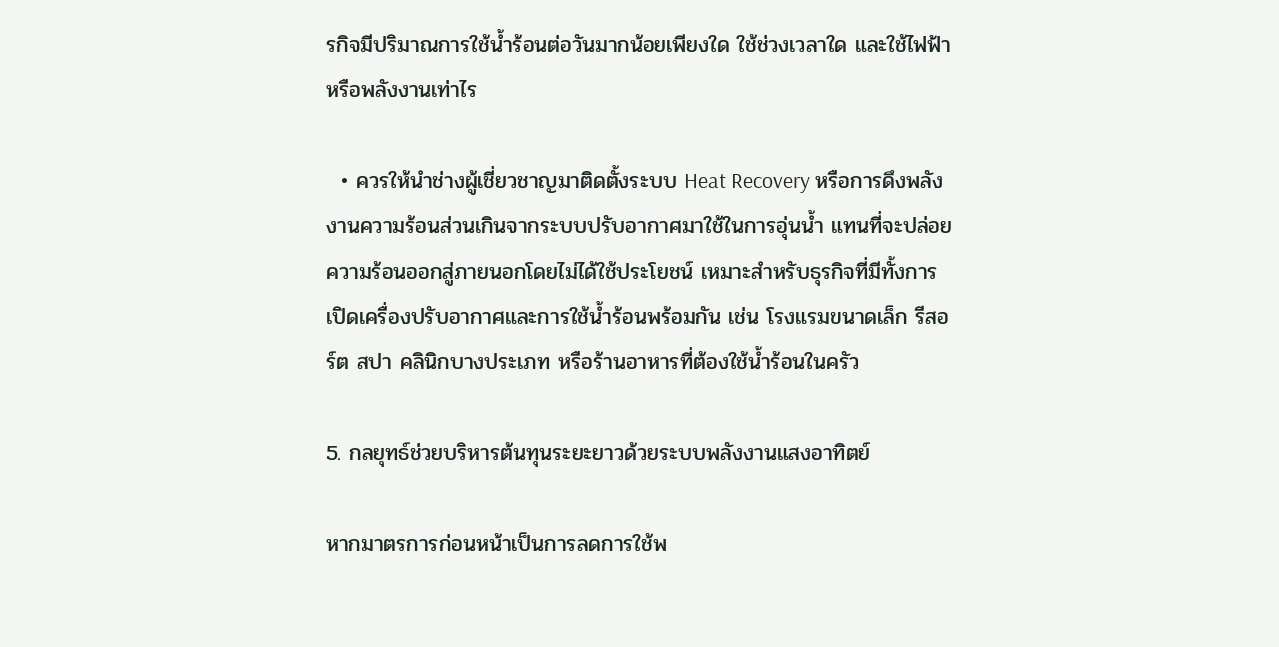รกิจมีปริมาณการใช้น้ำร้อนต่อวันมากน้อยเพียงใด ใช้ช่วงเวลาใด และใช้ไฟฟ้าหรือพลังงานเท่าไร

  • ควรให้นำช่างผู้เชี่ยวชาญมาติดตั้งระบบ Heat Recovery หรือการดึงพลังงานความร้อนส่วนเกินจากระบบปรับอากาศมาใช้ในการอุ่นน้ำ แทนที่จะปล่อยความร้อนออกสู่ภายนอกโดยไม่ได้ใช้ประโยชน์ เหมาะสำหรับธุรกิจที่มีทั้งการเปิดเครื่องปรับอากาศและการใช้น้ำร้อนพร้อมกัน เช่น โรงแรมขนาดเล็ก รีสอร์ต สปา คลินิกบางประเภท หรือร้านอาหารที่ต้องใช้น้ำร้อนในครัว

5. กลยุทธ์ช่วยบริหารต้นทุนระยะยาวด้วยระบบพลังงานแสงอาทิตย์

หากมาตรการก่อนหน้าเป็นการลดการใช้พ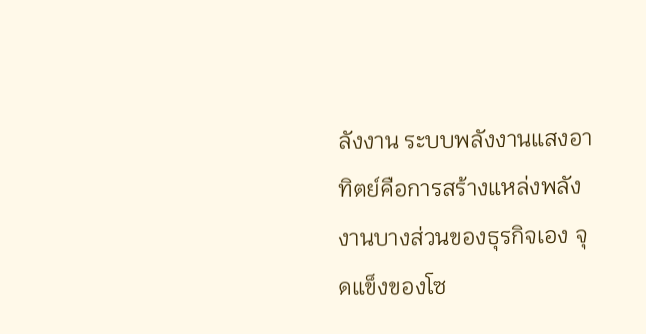ลังงาน ระบบพลังงานแสงอาทิตย์คือการสร้างแหล่งพลังงานบางส่วนของธุรกิจเอง จุดแข็งของโซ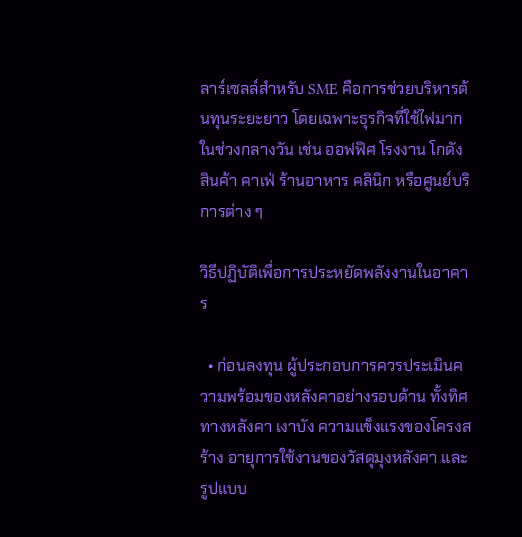ลาร์เซลล์สำหรับ SME คือการช่วยบริหารต้นทุนระยะยาว โดยเฉพาะธุรกิจที่ใช้ไฟมากในช่วงกลางวัน เช่น ออฟฟิศ โรงงาน โกดังสินค้า คาเฟ่ ร้านอาหาร คลินิก หรือศูนย์บริการต่าง ๆ

วิธีปฏิบัติเพื่อการประหยัดพลังงานในอาคาร

  • ก่อนลงทุน ผู้ประกอบการควรประเมินความพร้อมของหลังคาอย่างรอบด้าน ทั้งทิศทางหลังคา เงาบัง ความแข็งแรงของโครงสร้าง อายุการใช้งานของวัสดุมุงหลังคา และรูปแบบ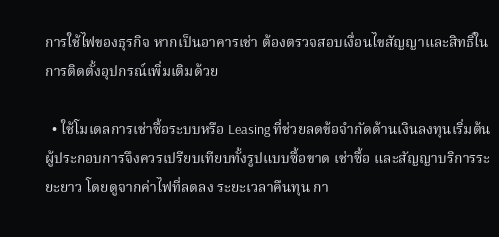การใช้ไฟของธุรกิจ หากเป็นอาคารเช่า ต้องตรวจสอบเงื่อนไขสัญญาและสิทธิ์ในการติดตั้งอุปกรณ์เพิ่มเติมด้วย

  • ใช้โมเดลการเช่าซื้อระบบหรือ Leasing ที่ช่วยลดข้อจำกัดด้านเงินลงทุนเริ่มต้น ผู้ประกอบการจึงควรเปรียบเทียบทั้งรูปแบบซื้อขาด เช่าซื้อ และสัญญาบริการระยะยาว โดยดูจากค่าไฟที่ลดลง ระยะเวลาคืนทุน กา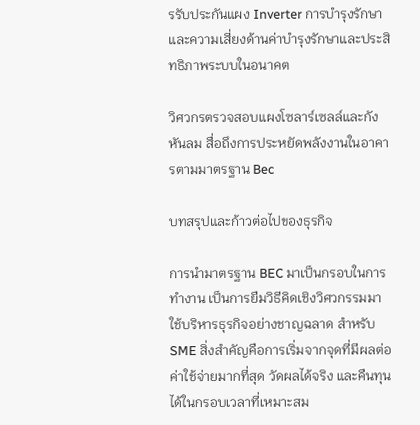รรับประกันแผง Inverter การบำรุงรักษา และความเสี่ยงด้านค่าบำรุงรักษาและประสิทธิภาพระบบในอนาคต

วิศวกรตรวจสอบแผงโซลาร์เซลล์และกังหันลม สื่อถึงการประหยัดพลังงานในอาคารตามมาตรฐาน Bec

บทสรุปและก้าวต่อไปของธุรกิจ

การนำมาตรฐาน BEC มาเป็นกรอบในการทำงาน เป็นการยืมวิธีคิดเชิงวิศวกรรมมาใช้บริหารธุรกิจอย่างชาญฉลาด สำหรับ SME สิ่งสำคัญคือการเริ่มจากจุดที่มีผลต่อค่าใช้จ่ายมากที่สุด วัดผลได้จริง และคืนทุนได้ในกรอบเวลาที่เหมาะสม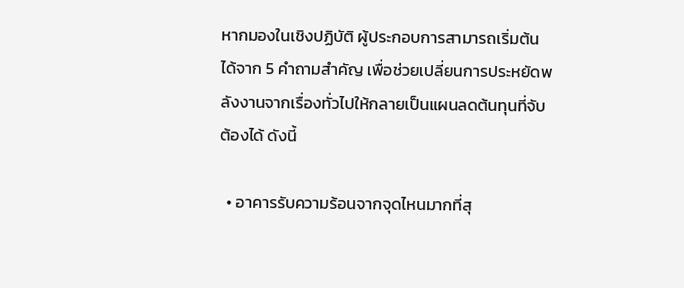หากมองในเชิงปฏิบัติ ผู้ประกอบการสามารถเริ่มต้นได้จาก 5 คำถามสำคัญ เพื่อช่วยเปลี่ยนการประหยัดพลังงานจากเรื่องทั่วไปให้กลายเป็นแผนลดต้นทุนที่จับต้องได้ ดังนี้

  • อาคารรับความร้อนจากจุดไหนมากที่สุ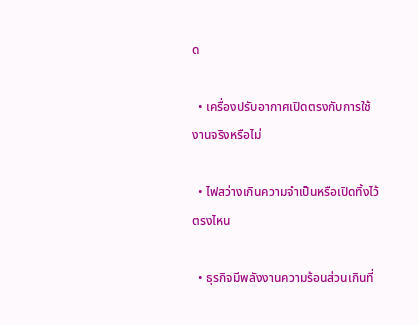ด

  • เครื่องปรับอากาศเปิดตรงกับการใช้งานจริงหรือไม่

  • ไฟสว่างเกินความจำเป็นหรือเปิดทิ้งไว้ตรงไหน

  • ธุรกิจมีพลังงานความร้อนส่วนเกินที่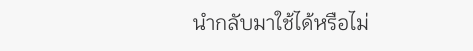นำกลับมาใช้ได้หรือไม่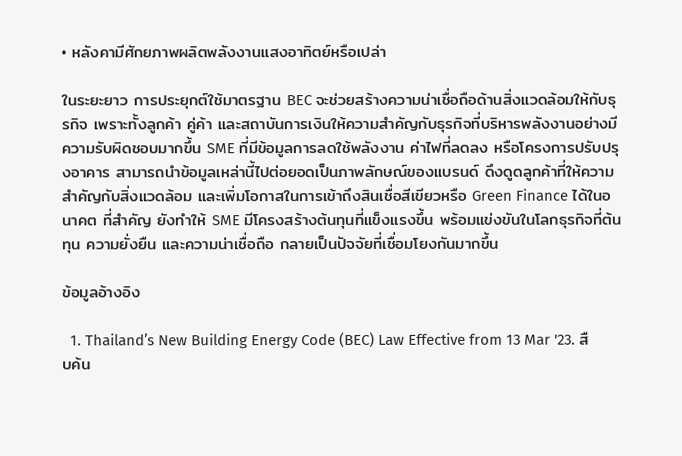• หลังคามีศักยภาพผลิตพลังงานแสงอาทิตย์หรือเปล่า

ในระยะยาว การประยุกต์ใช้มาตรฐาน BEC จะช่วยสร้างความน่าเชื่อถือด้านสิ่งแวดล้อมให้กับธุรกิจ เพราะทั้งลูกค้า คู่ค้า และสถาบันการเงินให้ความสำคัญกับธุรกิจที่บริหารพลังงานอย่างมีความรับผิดชอบมากขึ้น SME ที่มีข้อมูลการลดใช้พลังงาน ค่าไฟที่ลดลง หรือโครงการปรับปรุงอาคาร สามารถนำข้อมูลเหล่านี้ไปต่อยอดเป็นภาพลักษณ์ของแบรนด์ ดึงดูดลูกค้าที่ให้ความสำคัญกับสิ่งแวดล้อม และเพิ่มโอกาสในการเข้าถึงสินเชื่อสีเขียวหรือ Green Finance ได้ในอนาคต ที่สำคัญ ยังทำให้ SME มีโครงสร้างต้นทุนที่แข็งแรงขึ้น พร้อมแข่งขันในโลกธุรกิจที่ต้นทุน ความยั่งยืน และความน่าเชื่อถือ กลายเป็นปัจจัยที่เชื่อมโยงกันมากขึ้น

ข้อมูลอ้างอิง

  1. Thailand’s New Building Energy Code (BEC) Law Effective from 13 Mar '23. สืบค้น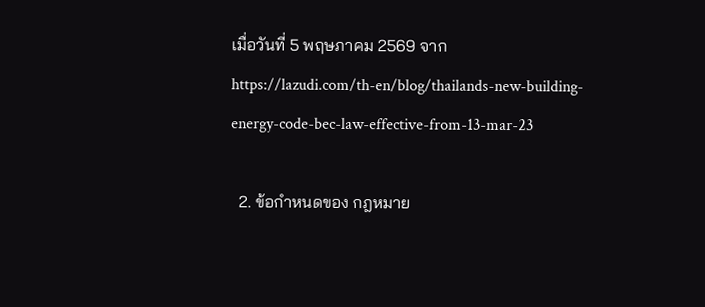เมื่อวันที่ 5 พฤษภาคม 2569 จาก https://lazudi.com/th-en/blog/thailands-new-building-energy-code-bec-law-effective-from-13-mar-23

  2. ข้อกำหนดของ กฎหมาย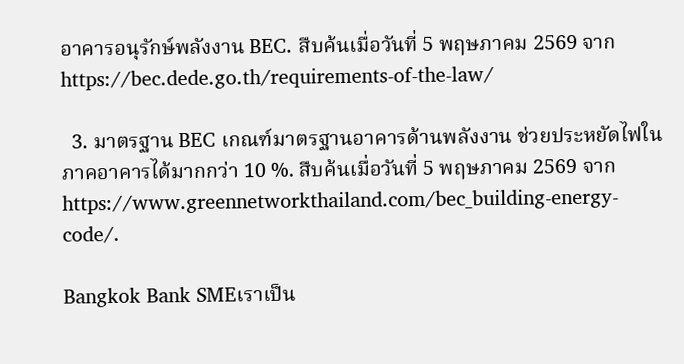อาคารอนุรักษ์พลังงาน BEC. สืบค้นเมื่อวันที่ 5 พฤษภาคม 2569 จาก https://bec.dede.go.th/requirements-of-the-law/

  3. มาตรฐาน BEC เกณฑ์มาตรฐานอาคารด้านพลังงาน ช่วยประหยัดไฟในภาคอาคารได้มากกว่า 10 %. สืบค้นเมื่อวันที่ 5 พฤษภาคม 2569 จาก https://www.greennetworkthailand.com/bec_building-energy-code/.

Bangkok Bank SMEเราเป็น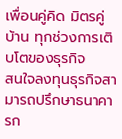เพื่อนคู่คิด มิตรคู่บ้าน ทุกช่วงการเติบโตของธุรกิจ
สนใจลงทุนธุรกิจสามารถปรึกษาธนาคารก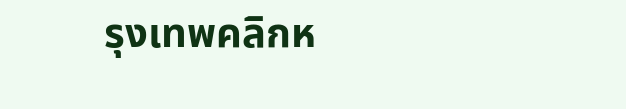รุงเทพคลิกห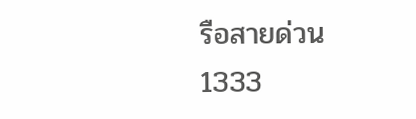รือสายด่วน1333